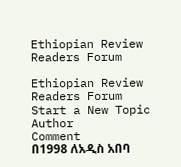Ethiopian Review Readers Forum

Ethiopian Review Readers Forum
Start a New Topic
Author
Comment
በ1998 ለአዲስ አበባ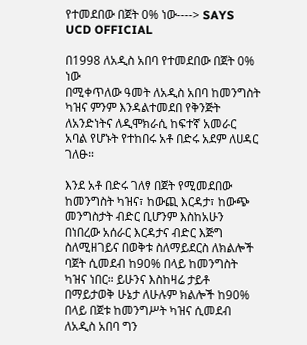የተመደበው በጀት 0% ነው----> SAYS UCD OFFICIAL

በ1998 ለአዲስ አበባ የተመደበው በጀት 0% ነው
በሚቀጥለው ዓመት ለአዲስ አበባ ከመንግስት ካዝና ምንም እንዳልተመደበ የቅንጅት ለአንድነትና ለዲሞክራሲ ከፍተኛ አመራር አባል የሆኑት የተከበሩ አቶ በድሩ አደም ለሀዳር ገለፁ።

እንደ አቶ በድሩ ገለፃ በጀት የሚመደበው ከመንግስት ካዝና፣ ከውጪ እርዳታ፣ ከውጭ መንግስታት ብድር ቢሆንም እስከአሁን በነበረው አሰራር እርዳታና ብድር እጅግ ስለሚዘገይና በወቅቱ ስለማይደርስ ለክልሎች ባጀት ሲመደብ ከ90% በላይ ከመንግስት ካዝና ነበር። ይሁንና እስከዛሬ ታይቶ በማይታወቅ ሁኔታ ለሁሉም ክልሎች ከ90% በላይ በጀቱ ከመንግሥት ካዝና ሲመደብ ለአዲስ አበባ ግን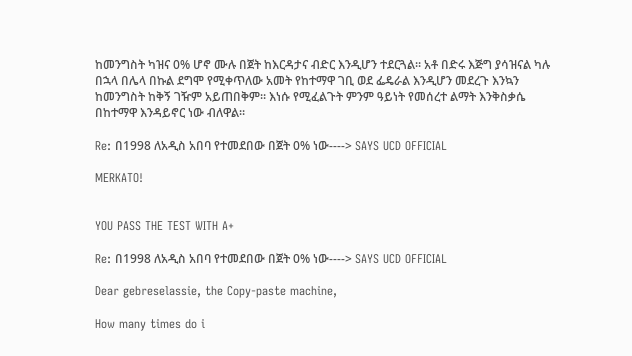ከመንግስት ካዝና 0% ሆኖ ሙሉ በጀት ከእርዳታና ብድር እንዲሆን ተደርጓል። አቶ በድሩ እጅግ ያሳዝናል ካሉ በኋላ በሌላ በኩል ደግሞ የሚቀጥለው አመት የከተማዋ ገቢ ወደ ፌዴራል እንዲሆን መደረጉ እንኳን ከመንግስት ከቅኝ ገዥም አይጠበቅም። እነሱ የሚፈልጉት ምንም ዓይነት የመሰረተ ልማት እንቅስቃሴ በከተማዋ እንዳይኖር ነው ብለዋል።

Re: በ1998 ለአዲስ አበባ የተመደበው በጀት 0% ነው----> SAYS UCD OFFICIAL

MERKATO!


YOU PASS THE TEST WITH A+

Re: በ1998 ለአዲስ አበባ የተመደበው በጀት 0% ነው----> SAYS UCD OFFICIAL

Dear gebreselassie, the Copy-paste machine,

How many times do i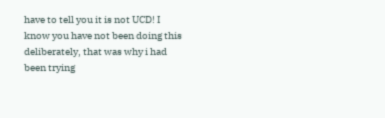have to tell you it is not UCD! I know you have not been doing this deliberately, that was why i had been trying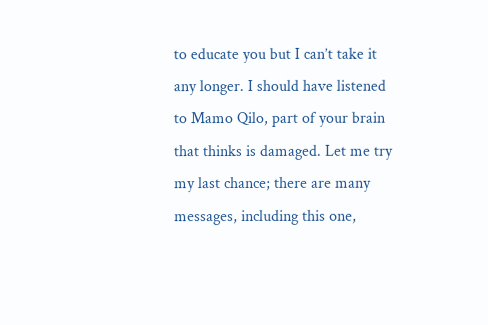to educate you but I can’t take it any longer. I should have listened to Mamo Qilo, part of your brain that thinks is damaged. Let me try my last chance; there are many messages, including this one,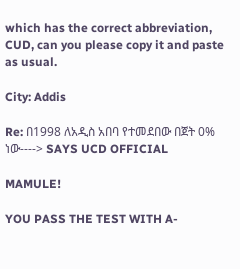which has the correct abbreviation, CUD, can you please copy it and paste as usual.

City: Addis

Re: በ1998 ለአዲስ አበባ የተመደበው በጀት 0% ነው----> SAYS UCD OFFICIAL

MAMULE!

YOU PASS THE TEST WITH A-